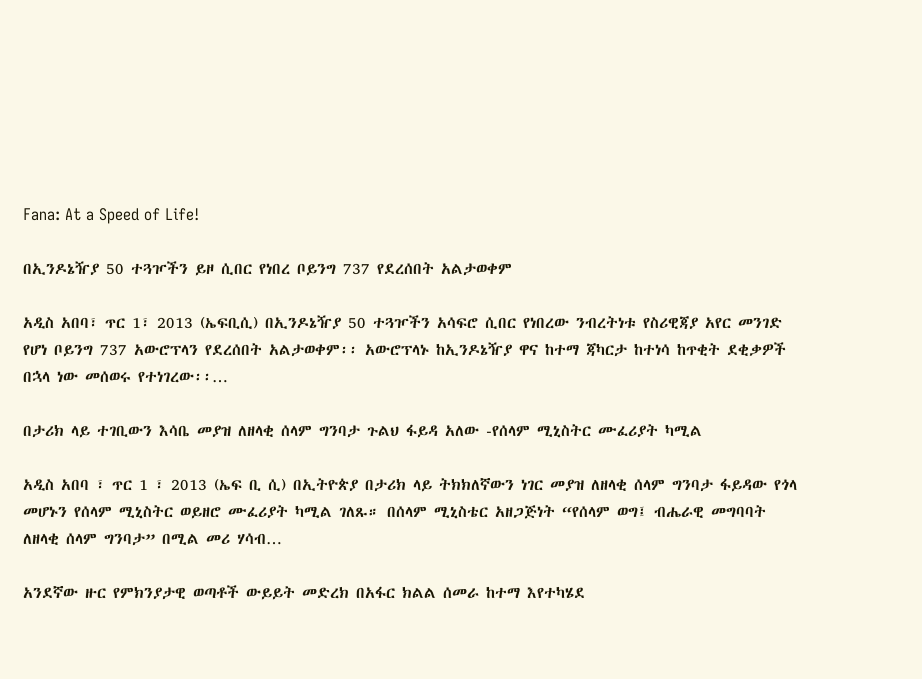Fana: At a Speed of Life!

በኢንዶኔዥያ 50 ተጓዦችን ይዞ ሲበር የነበረ ቦይንግ 737 የደረሰበት አልታወቀም

አዲስ አበባ፣ ጥር 1፣ 2013 (ኤፍቢሲ) በኢንዶኔዥያ 50 ተጓዦችን አሳፍሮ ሲበር የነበረው ንብረትነቱ የስሪዊጃያ አየር መንገድ የሆነ ቦይንግ 737 አውሮፕላን የደረሰበት አልታወቀም፡፡ አውሮፕላኑ ከኢንዶኔዥያ ዋና ከተማ ጃካርታ ከተነሳ ከጥቂት ደቂቃዎች በኋላ ነው መሰወሩ የተነገረው፡፡…

በታሪክ ላይ ተገቢውን እሳቤ መያዝ ለዘላቂ ሰላም ግንባታ ጉልህ ፋይዳ አለው -የሰላም ሚኒስትር ሙፈሪያት ካሚል

አዲስ አበባ ፣ ጥር 1 ፣ 2013 (ኤፍ ቢ ሲ) በኢትዮጵያ በታሪክ ላይ ትክክለኛውን ነገር መያዝ ለዘላቂ ሰላም ግንባታ ፋይዳው የጎላ መሆኑን የሰላም ሚኒስትር ወይዘሮ ሙፈሪያት ካሚል ገለጹ። በሰላም ሚኒስቴር አዘጋጅነት “የሰላም ወግ፤ ብሔራዊ መግባባት ለዘላቂ ሰላም ግንባታ” በሚል መሪ ሃሳብ…

አንደኛው ዙር የምክንያታዊ ወጣቶች ውይይት መድረክ በአፋር ክልል ሰመራ ከተማ እየተካሄደ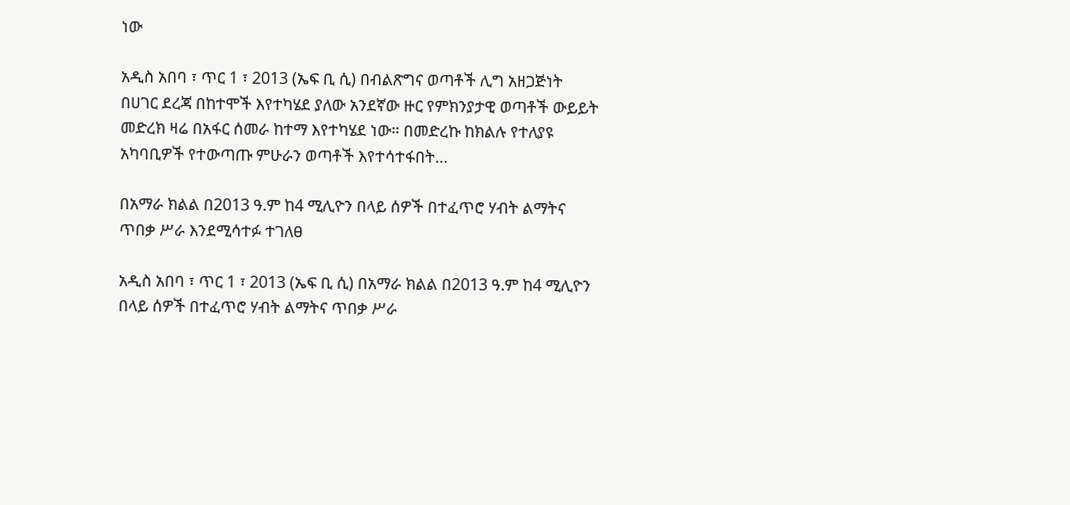ነው

አዲስ አበባ ፣ ጥር 1 ፣ 2013 (ኤፍ ቢ ሲ) በብልጽግና ወጣቶች ሊግ አዘጋጅነት በሀገር ደረጃ በከተሞች እየተካሄደ ያለው አንደኛው ዙር የምክንያታዊ ወጣቶች ውይይት መድረክ ዛሬ በአፋር ሰመራ ከተማ እየተካሄደ ነው። በመድረኩ ከክልሉ የተለያዩ አካባቢዎች የተውጣጡ ምሁራን ወጣቶች እየተሳተፋበት…

በአማራ ክልል በ2013 ዓ.ም ከ4 ሚሊዮን በላይ ሰዎች በተፈጥሮ ሃብት ልማትና ጥበቃ ሥራ እንደሚሳተፉ ተገለፀ

አዲስ አበባ ፣ ጥር 1 ፣ 2013 (ኤፍ ቢ ሲ) በአማራ ክልል በ2013 ዓ.ም ከ4 ሚሊዮን በላይ ሰዎች በተፈጥሮ ሃብት ልማትና ጥበቃ ሥራ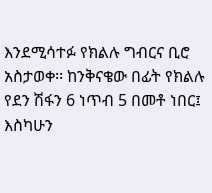እንደሚሳተፉ የክልሉ ግብርና ቢሮ አስታወቀ፡፡ ከንቅናቄው በፊት የክልሉ የደን ሽፋን 6 ነጥብ 5 በመቶ ነበር፤ እስካሁን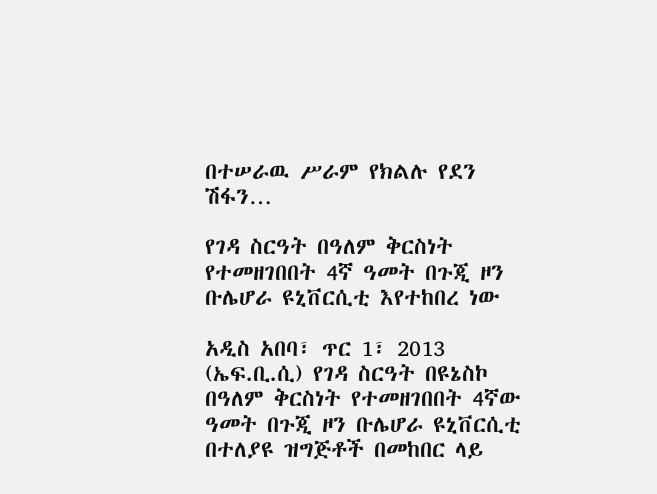በተሠራዉ ሥራም የክልሉ የደን ሽፋን…

የገዳ ስርዓት በዓለም ቅርስነት የተመዘገበበት 4ኛ ዓመት በጉጂ ዞን ቡሌሆራ ዩኒቨርሲቲ እየተከበረ ነው

አዲስ አበባ፣ ጥር 1፣ 2013 (ኤፍ.ቢ.ሲ) የገዳ ስርዓት በዩኔስኮ በዓለም ቅርስነት የተመዘገበበት 4ኛው ዓመት በጉጂ ዞን ቡሌሆራ ዩኒቨርሲቲ በተለያዩ ዝግጅቶች በመከበር ላይ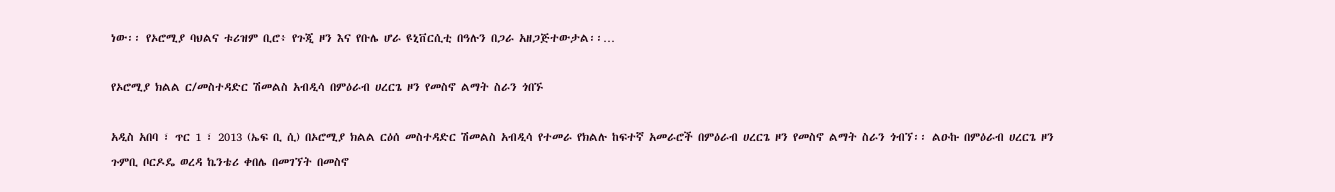ነው፡፡ የኦሮሚያ ባህልና ቱሪዝም ቢሮ፥ የጉጂ ዞን እና የቡሌ ሆራ ዩኒቨርሲቲ በዓሉን በጋራ አዘጋጅተውታል፡፡…

የኦሮሚያ ክልል ር/መስተዳድር ሽመልስ አብዲሳ በምዕራብ ሀረርጌ ዞን የመስኖ ልማት ስራን ጎበኙ

አዲስ አበባ ፣ ጥር 1 ፣ 2013 (ኤፍ ቢ ሲ) በኦሮሚያ ክልል ርዕሰ መስተዳድር ሽመልስ አብዲሳ የተመራ የክልሉ ከፍተኛ አመራሮች በምዕራብ ሀረርጌ ዞን የመስኖ ልማት ስራን ጎብኘ፡፡ ልዑኩ በምዕራብ ሀረርጌ ዞን ጉምቢ ቦርዶዴ ወረዳ ኬንቴሪ ቀበሌ በመገኘት በመስኖ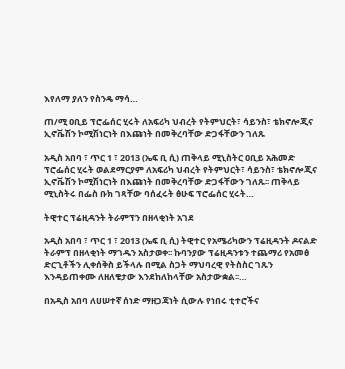እየለማ ያለን የስንዴ ማሳ…

ጠ/ሚ ዐቢይ ፕሮፌሰር ሂሩት ለአፍሪካ ህብረት የትምህርት፣ ሳይንስ፣ ቴክኖሎጂና ኢኖቬሽን ኮሚሽነርነት በእጩነት በመቅረባቸው ድጋፋቸውን ገለጹ

አዲስ አበባ ፣ ጥር 1 ፣ 2013 (ኤፍ ቢ ሲ) ጠቅላይ ሚኒስትር ዐቢይ አሕመድ ፕሮፌሰር ሂሩት ወልደማርያም ለአፍሪካ ህብረት የትምህርት፣ ሳይንስ፣ ቴክኖሎጂና ኢኖቬሽን ኮሚሽነርነት በእጩነት በመቅረባቸው ድጋፋቸውን ገለጹ፡፡ ጠቅላይ ሚኒስትሩ በፌስ ቡክ ገጻቸው ባሰፈሩት ፅሁፍ ፕሮፌሰር ሂሩት…

ትዊተር ፕሬዚዳንት ትራምፕን በዘላቂነት አገደ

አዲስ አበባ ፣ ጥር 1 ፣ 2013 (ኤፍ ቢ ሲ) ትዊተር የአሜሪካውን ፕሬዚዳንት ዶናልድ ትራምፕ በዘላቂነት ማገዱን አስታወቀ፡፡ ኩባንያው ፕሬዚዳንቱን ተጨማሪ የአመፅ ድርጊቶችን ሊቀሰቅስ ይችላሉ በሚል ስጋት ማህባረዊ የትስስር ገጹን እንዳይጠቀሙ ለዘለቄታው እንደከለከላቸው አስታውቋል፡፡…

በአዲስ አበባ ለሀሠተኛ ሰነድ ማዘጋጃነት ሲውሉ የነበሩ ቲተሮችና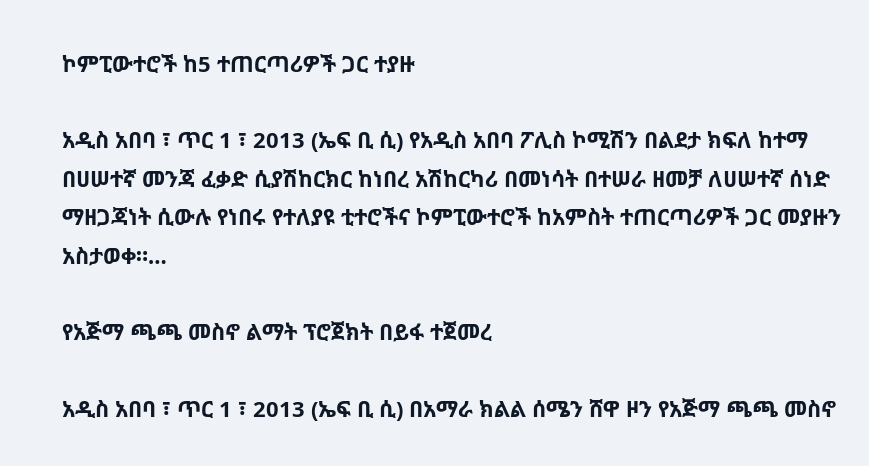ኮምፒውተሮች ከ5 ተጠርጣሪዎች ጋር ተያዙ

አዲስ አበባ ፣ ጥር 1 ፣ 2013 (ኤፍ ቢ ሲ) የአዲስ አበባ ፖሊስ ኮሚሽን በልደታ ክፍለ ከተማ በሀሠተኛ መንጃ ፈቃድ ሲያሽከርክር ከነበረ አሽከርካሪ በመነሳት በተሠራ ዘመቻ ለሀሠተኛ ሰነድ ማዘጋጃነት ሲውሉ የነበሩ የተለያዩ ቲተሮችና ኮምፒውተሮች ከአምስት ተጠርጣሪዎች ጋር መያዙን አስታወቀ።…

የአጅማ ጫጫ መስኖ ልማት ፕሮጀክት በይፋ ተጀመረ

አዲስ አበባ ፣ ጥር 1 ፣ 2013 (ኤፍ ቢ ሲ) በአማራ ክልል ሰሜን ሸዋ ዞን የአጅማ ጫጫ መስኖ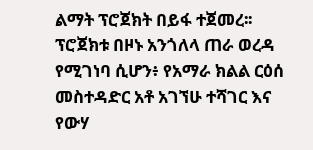ልማት ፕሮጀክት በይፋ ተጀመረ፡፡ ፕሮጀክቱ በዞኑ አንጎለላ ጠራ ወረዳ የሚገነባ ሲሆን፥ የአማራ ክልል ርዕሰ መስተዳድር አቶ አገኘሁ ተሻገር እና የውሃ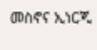መስኖና ኢነርጂ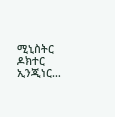ሚኒስትር ዶክተር ኢንጂነር…